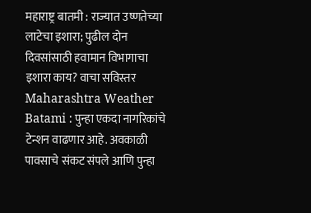महाराष्ट्र बातमी : राज्यात उष्णतेच्या लाटेचा इशारा; पुढील दोन दिवसांसाठी हवामान विभागाचा इशारा काय? वाचा सविस्तर
Maharashtra Weather Batami : पुन्हा एकदा नागरिकांचे टेन्शन वाढणार आहे. अवकाळी पावसाचे संकट संपले आणि पुन्हा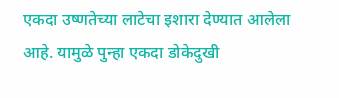एकदा उष्णतेच्या लाटेचा इशारा देण्यात आलेला आहे. यामुळे पुन्हा एकदा डोकेदुखी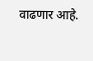वाढणार आहे.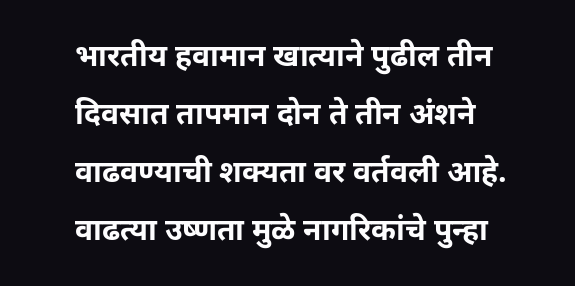भारतीय हवामान खात्याने पुढील तीन दिवसात तापमान दोन ते तीन अंशने वाढवण्याची शक्यता वर वर्तवली आहे. वाढत्या उष्णता मुळे नागरिकांचे पुन्हा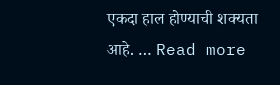एकदा हाल होण्याची शक्यता आहे. … Read more